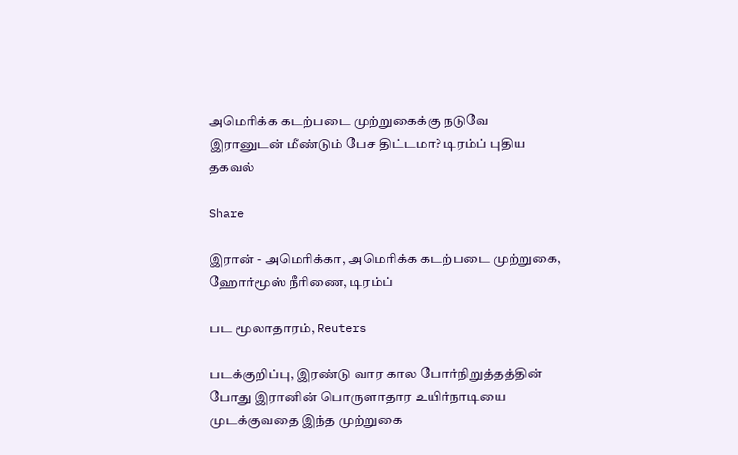அமெரிக்க கடற்படை முற்றுகைக்கு நடுவே இரானுடன் மீண்டும் பேச திட்டமா? டிரம்ப் புதிய தகவல்

Share

இரான் - அமெரிக்கா, அமெரிக்க கடற்படை முற்றுகை, ஹோர்மூஸ் நீரிணை, டிரம்ப்

பட மூலாதாரம், Reuters

படக்குறிப்பு, இரண்டு வார கால போர்நிறுத்தத்தின் போது இரானின் பொருளாதார உயிர்நாடியை முடக்குவதை இந்த முற்றுகை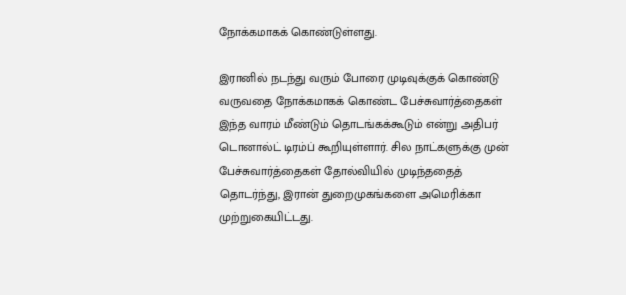நோக்கமாகக் கொண்டுள்ளது.

இரானில் நடந்து வரும் போரை முடிவுக்குக் கொண்டு வருவதை நோக்கமாகக் கொண்ட பேச்சுவார்த்தைகள் இந்த வாரம் மீண்டும் தொடங்கக்கூடும் என்று அதிபர் டொனால்ட் டிரம்ப் கூறியுள்ளார். சில நாட்களுக்கு முன் பேச்சுவார்த்தைகள் தோல்வியில் முடிந்ததைத் தொடர்ந்து, இரான் துறைமுகங்களை அமெரிக்கா முற்றுகையிட்டது.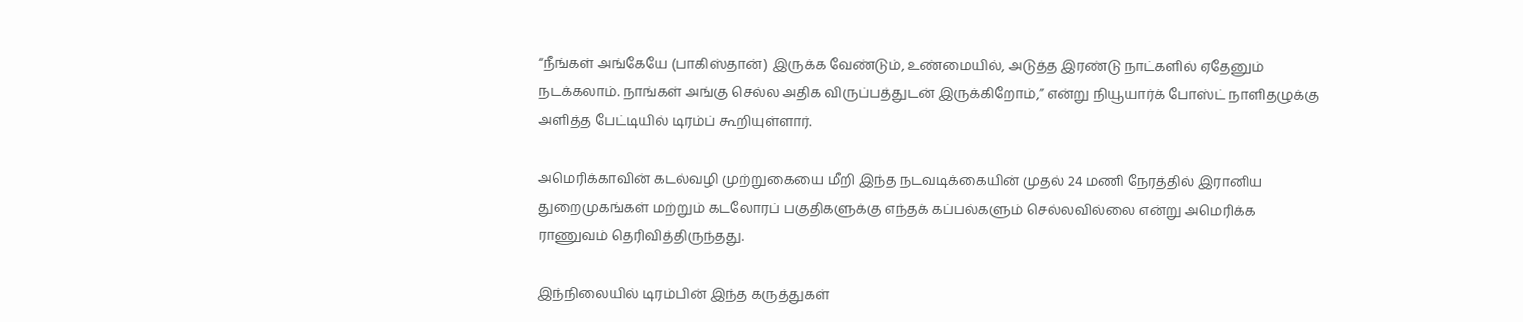“நீங்கள் அங்கேயே (பாகிஸ்தான்) இருக்க வேண்டும், உண்மையில், அடுத்த இரண்டு நாட்களில் ஏதேனும் நடக்கலாம். நாங்கள் அங்கு செல்ல அதிக விருப்பத்துடன் இருக்கிறோம்,” என்று நியூயார்க் போஸ்ட் நாளிதழுக்கு அளித்த பேட்டியில் டிரம்ப் கூறியுள்ளார்.

அமெரிக்காவின் கடல்வழி முற்றுகையை மீறி இந்த நடவடிக்கையின் முதல் 24 மணி நேரத்தில் இரானிய துறைமுகங்கள் மற்றும் கடலோரப் பகுதிகளுக்கு எந்தக் கப்பல்களும் செல்லவில்லை என்று அமெரிக்க ராணுவம் தெரிவித்திருந்தது.

இந்நிலையில் டிரம்பின் இந்த கருத்துகள்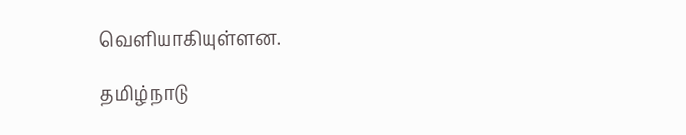வெளியாகியுள்ளன.

தமிழ்நாடு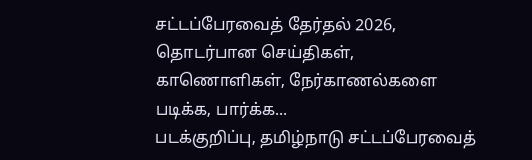சட்டப்பேரவைத் தேர்தல் 2026, தொடர்பான செய்திகள், காணொளிகள், நேர்காணல்களை படிக்க, பார்க்க...
படக்குறிப்பு, தமிழ்நாடு சட்டப்பேரவைத்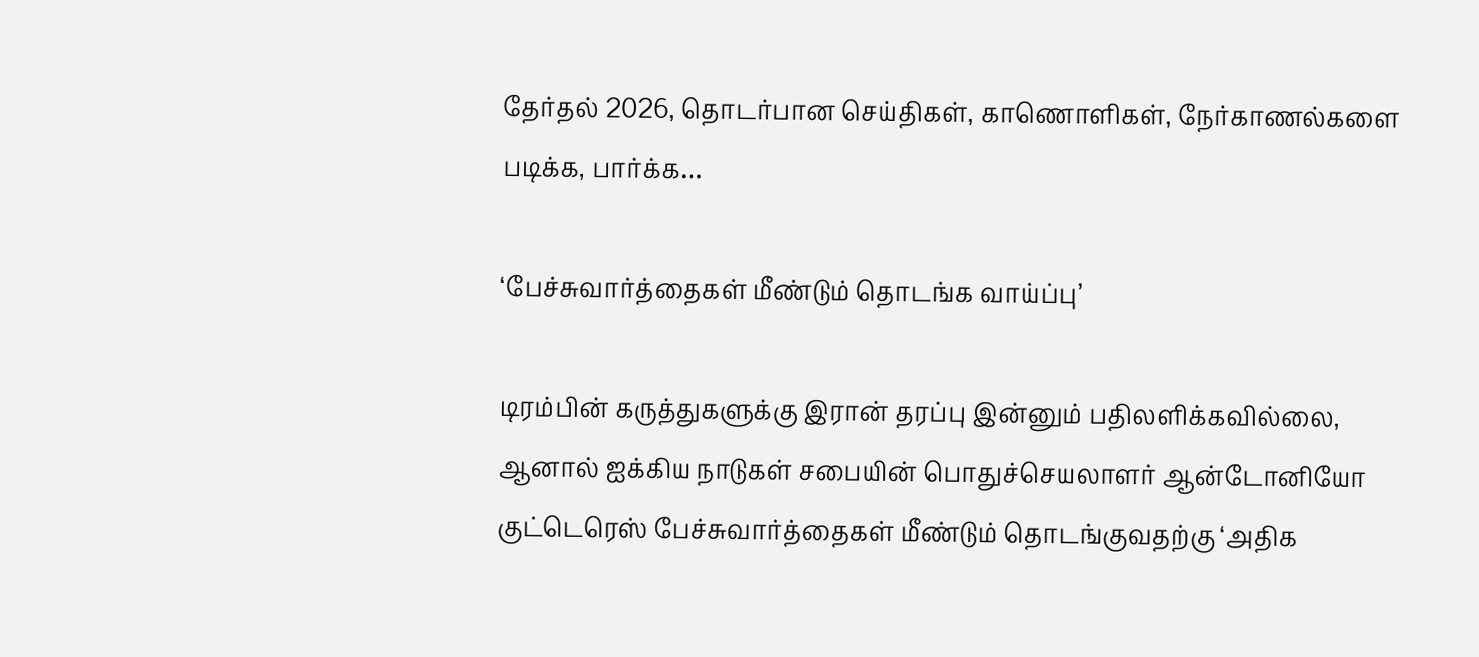தேர்தல் 2026, தொடர்பான செய்திகள், காணொளிகள், நேர்காணல்களை படிக்க, பார்க்க…

‘பேச்சுவார்த்தைகள் மீண்டும் தொடங்க வாய்ப்பு’

டிரம்பின் கருத்துகளுக்கு இரான் தரப்பு இன்னும் பதிலளிக்கவில்லை, ஆனால் ஐக்கிய நாடுகள் சபையின் பொதுச்செயலாளர் ஆன்டோனியோ குட்டெரெஸ் பேச்சுவார்த்தைகள் மீண்டும் தொடங்குவதற்கு ‘அதிக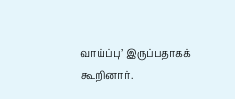வாய்ப்பு’ இருப்பதாகக் கூறினார்.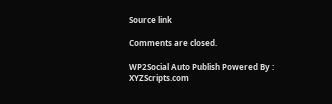Source link

Comments are closed.

WP2Social Auto Publish Powered By : XYZScripts.com